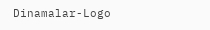Dinamalar-Logo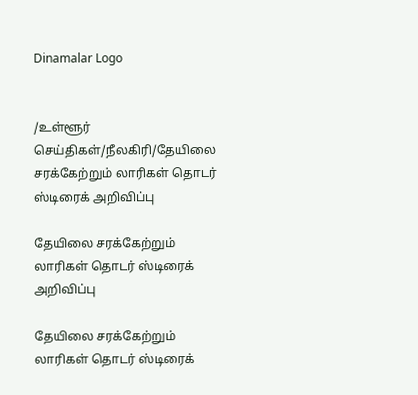Dinamalar Logo


/உள்ளூர் செய்திகள்/நீலகிரி/தேயிலை சரக்கேற்றும் லாரிகள் தொடர் ஸ்டிரைக் அறிவிப்பு

தேயிலை சரக்கேற்றும் லாரிகள் தொடர் ஸ்டிரைக் அறிவிப்பு

தேயிலை சரக்கேற்றும் லாரிகள் தொடர் ஸ்டிரைக்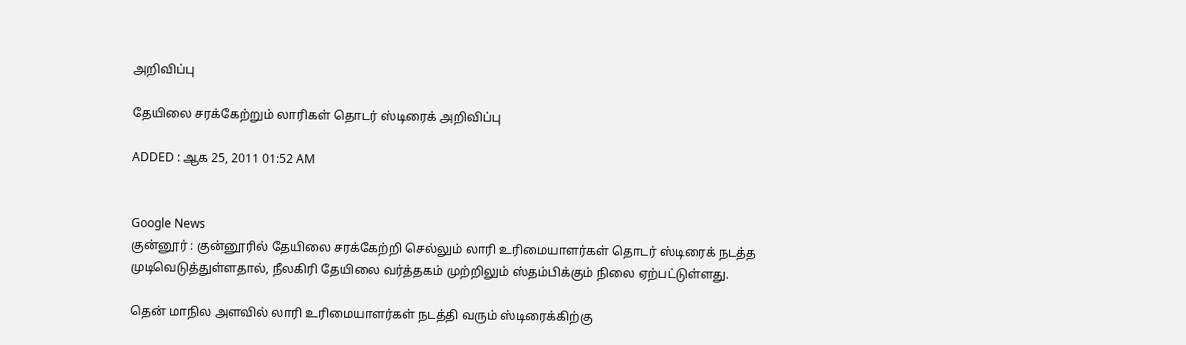அறிவிப்பு

தேயிலை சரக்கேற்றும் லாரிகள் தொடர் ஸ்டிரைக் அறிவிப்பு

ADDED : ஆக 25, 2011 01:52 AM


Google News
குன்னூர் : குன்னூரில் தேயிலை சரக்கேற்றி செல்லும் லாரி உரிமையாளர்கள் தொடர் ஸ்டிரைக் நடத்த முடிவெடுத்துள்ளதால், நீலகிரி தேயிலை வர்த்தகம் முற்றிலும் ஸ்தம்பிக்கும் நிலை ஏற்பட்டுள்ளது.

தென் மாநில அளவில் லாரி உரிமையாளர்கள் நடத்தி வரும் ஸ்டிரைக்கிற்கு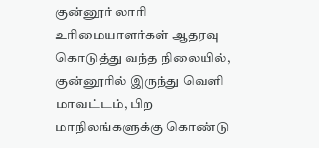குன்னூர் லாரி உரிமையாளர்கள் ஆதரவு கொடுத்து வந்த நிலையில், குன்னூரில் இருந்து வெளி மாவட்டம், பிற மாநிலங்களுக்கு கொண்டு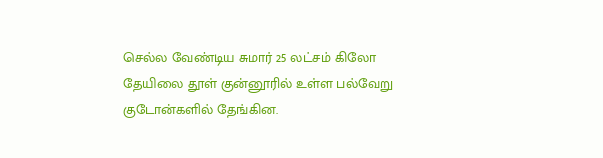செல்ல வேண்டிய சுமார் 25 லட்சம் கிலோ தேயிலை தூள் குன்னூரில் உள்ள பல்வேறு குடோன்களில் தேங்கின.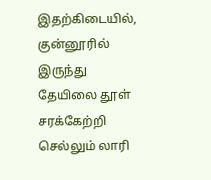இதற்கிடையில், குன்னூரில் இருந்து தேயிலை தூள் சரக்கேற்றி செல்லும் லாரி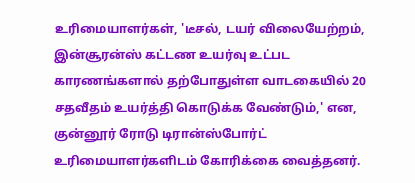உரிமையாளர்கள், 'டீசல், டயர் விலையேற்றம், இன்சூரன்ஸ் கட்டண உயர்வு உட்பட காரணங்களால் தற்போதுள்ள வாடகையில் 20 சதவீதம் உயர்த்தி கொடுக்க வேண்டும்,' என, குன்னூர் ரோடு டிரான்ஸ்போர்ட் உரிமையாளர்களிடம் கோரிக்கை வைத்தனர்.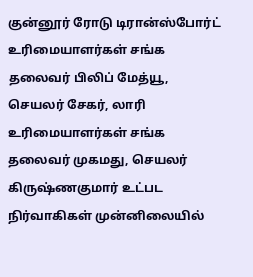குன்னூர் ரோடு டிரான்ஸ்போர்ட் உரிமையாளர்கள் சங்க தலைவர் பிலிப் மேத்யூ, செயலர் சேகர், லாரி உரிமையாளர்கள் சங்க தலைவர் முகமது, செயலர் கிருஷ்ணகுமார் உட்பட நிர்வாகிகள் முன்னிலையில்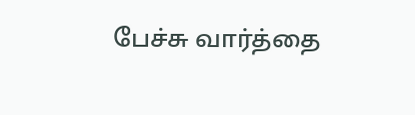பேச்சு வார்த்தை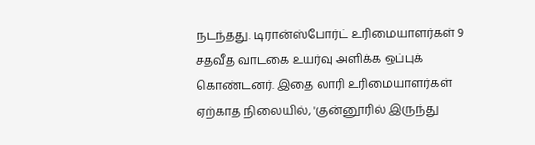நடந்தது. டிரான்ஸ்போர்ட் உரிமையாளர்கள் 9 சதவீத வாடகை உயர்வு அளிக்க ஒப்புக் கொண்டனர். இதை லாரி உரிமையாளர்கள் ஏற்காத நிலையில், 'குன்னூரில் இருந்து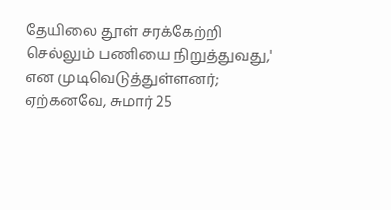தேயிலை தூள் சரக்கேற்றி செல்லும் பணியை நிறுத்துவது,' என முடிவெடுத்துள்ளனர்; ஏற்கனவே, சுமார் 25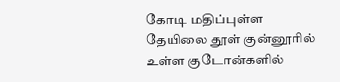கோடி மதிப்புள்ள தேயிலை தூள் குன்னூரில் உள்ள குடோன்களில்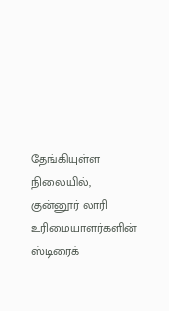தேங்கியுள்ள நிலையில், குன்னூர் லாரி உரிமையாளர்களின் ஸ்டிரைக்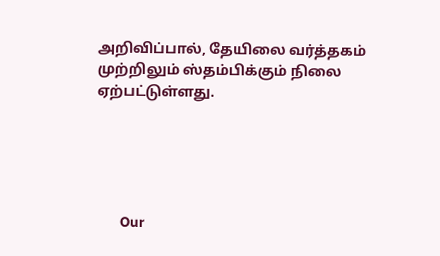அறிவிப்பால், தேயிலை வர்த்தகம் முற்றிலும் ஸ்தம்பிக்கும் நிலை ஏற்பட்டுள்ளது.





      Our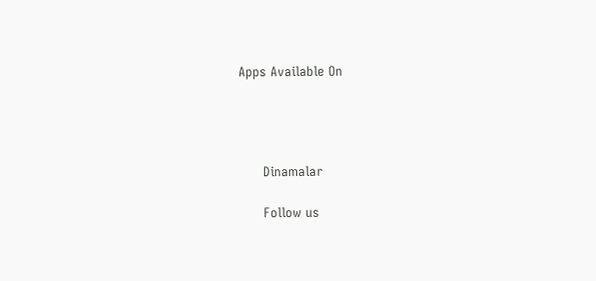Apps Available On




      Dinamalar

      Follow us